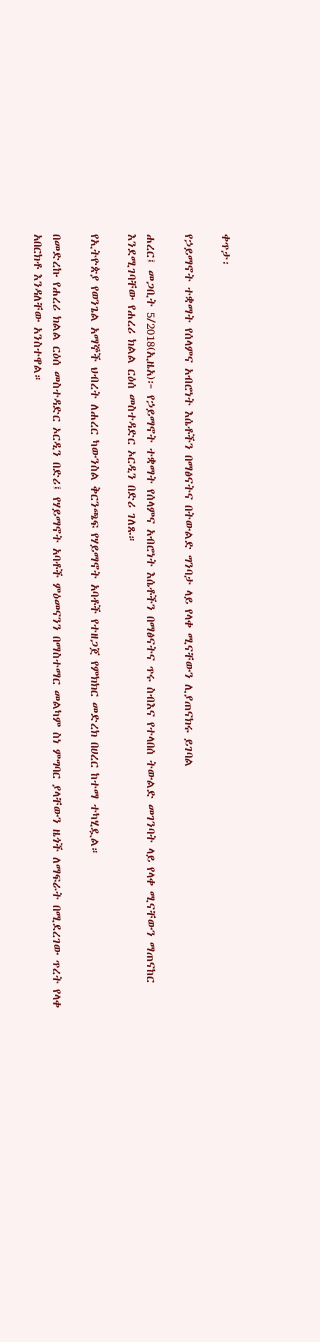ቀጥታ፡

የኃይማኖት ተቋማት የሰላምና አብሮነት እሴቶችን በማፅናትና በትውልድ ግንባታ ላይ የላቀ ሚናቸውን ሊያጠናክሩ ይገባል

ሐረር፤ መጋቢት 5/2018(ኢዜአ)፦ የኃይማኖት ተቋማት የሰላምና አብሮነት እሴቶችን በማፅናትና ጥሩ ስብእና የተላበሰ ትውልድ መገንባት ላይ የላቀ ሚናቸውን ማጠናከር እንደሚገባቸው የሐረሪ ክልል ርዕሰ መስተዳድር ኦርዲን በድሪ ገለጹ።

የኢትዮጵያ የወንጌል አማኞች ህብረት ለሐረር ካውንስል ቅርንጫፍ የሃይማኖት አባቶች የተዘጋጀ የምክክር መድረክ በሀረር ከተማ ተካሂዷል።

በመድረኩ የሐረሪ ክልል ርዕሰ መስተዳድር ኦርዲን በድሪ፤ የሃይማኖት አባቶች ምዕመናንን በማስተማር መልካም ስነ ምግባር ያላቸውን ዜጎች ለማፍራት በሚደረገው ጥረት የላቀ አበርክቶ እንዳለቸው አንስተዋል።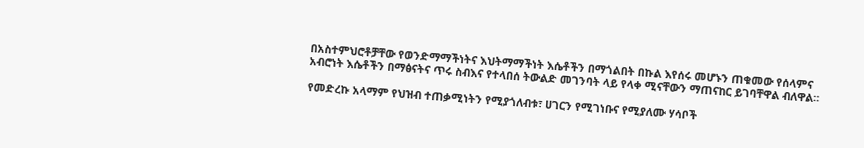በአስተምህሮቶቻቸው የወንድማማችነትና እህትማማችነት እሴቶችን በማጎልበት በኩል እየሰሩ መሆኑን ጠቁመው የሰላምና አብሮነት እሴቶችን በማፅናትና ጥሩ ስብእና የተላበሰ ትውልድ መገንባት ላይ የላቀ ሚናቸውን ማጠናከር ይገባቸዋል ብለዋል።

የመድረኩ አላማም የህዝብ ተጠቃሚነትን የሚያጎለብቱ፣ ሀገርን የሚገነቡና የሚያለሙ ሃሳቦች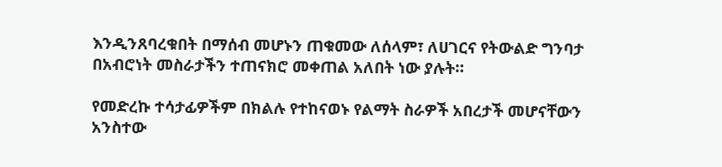እንዲንጸባረቁበት በማሰብ መሆኑን ጠቁመው ለሰላም፣ ለሀገርና የትውልድ ግንባታ በአብሮነት መስራታችን ተጠናክሮ መቀጠል አለበት ነው ያሉት።

የመድረኩ ተሳታፊዎችም በክልሉ የተከናወኑ የልማት ስራዎች አበረታች መሆናቸውን አንስተው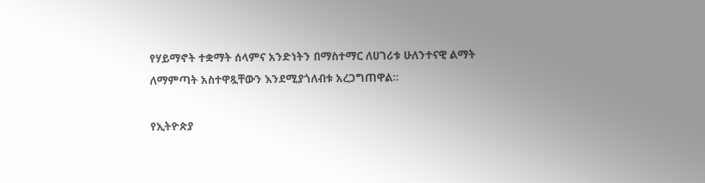የሃይማኖት ተቋማት ሰላምና አንድነትን በማስተማር ለሀገሪቱ ሁለንተናዊ ልማት ለማምጣት አስተዋጿቸውን እንደሚያጎለብቱ አረጋግጠዋል።

የኢትዮጵያ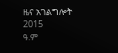ዜና አገልግሎት
2015
ዓ.ም